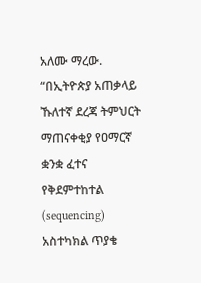አለሙ ማረው. “በኢትዮጵያ አጠቃላይ ኹለተኛ ደረጃ ትምህርት ማጠናቀቂያ የዐማርኛ ቋንቋ ፈተና የቅደምተከተል (sequencing) አስተካክል ጥያቄ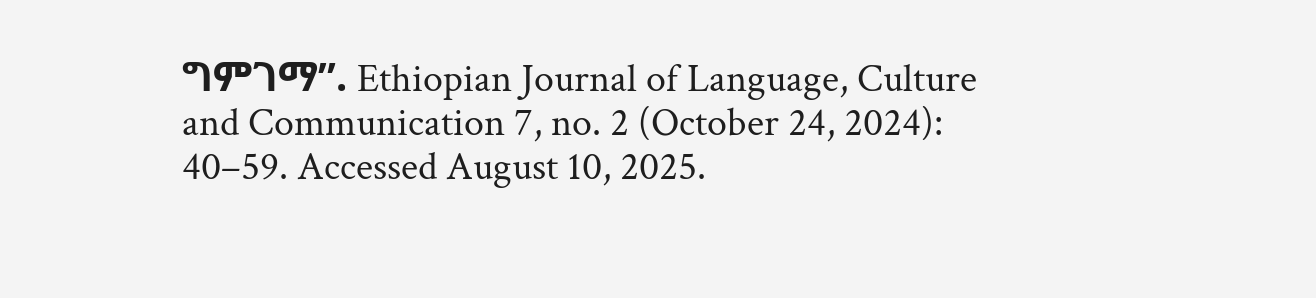ግምገማ”. Ethiopian Journal of Language, Culture and Communication 7, no. 2 (October 24, 2024): 40–59. Accessed August 10, 2025.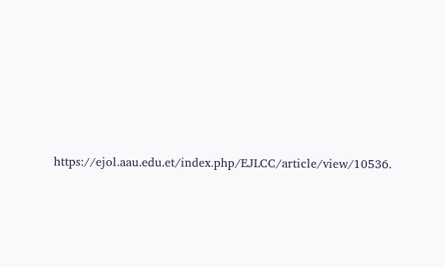https://ejol.aau.edu.et/index.php/EJLCC/article/view/10536.